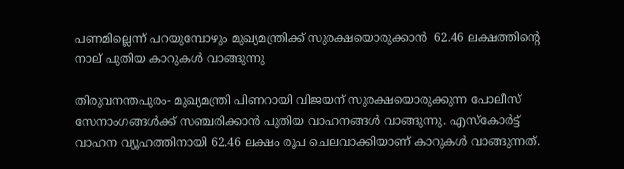പണമില്ലെന്ന് പറയുമ്പോഴും മുഖ്യമന്ത്രിക്ക് സുരക്ഷയൊരുക്കാന്‍  62.46 ലക്ഷത്തിന്റെ നാല് പുതിയ കാറുകള്‍ വാങ്ങുന്നു

തിരുവനന്തപുരം- മുഖ്യമന്ത്രി പിണറായി വിജയന് സുരക്ഷയൊരുക്കുന്ന പോലീസ് സേനാംഗങ്ങള്‍ക്ക് സഞ്ചരിക്കാന്‍ പുതിയ വാഹനങ്ങള്‍ വാങ്ങുന്നു. എസ്‌കോര്‍ട്ട് വാഹന വ്യൂഹത്തിനായി 62.46 ലക്ഷം രൂപ ചെലവാക്കിയാണ് കാറുകള്‍ വാങ്ങുന്നത്.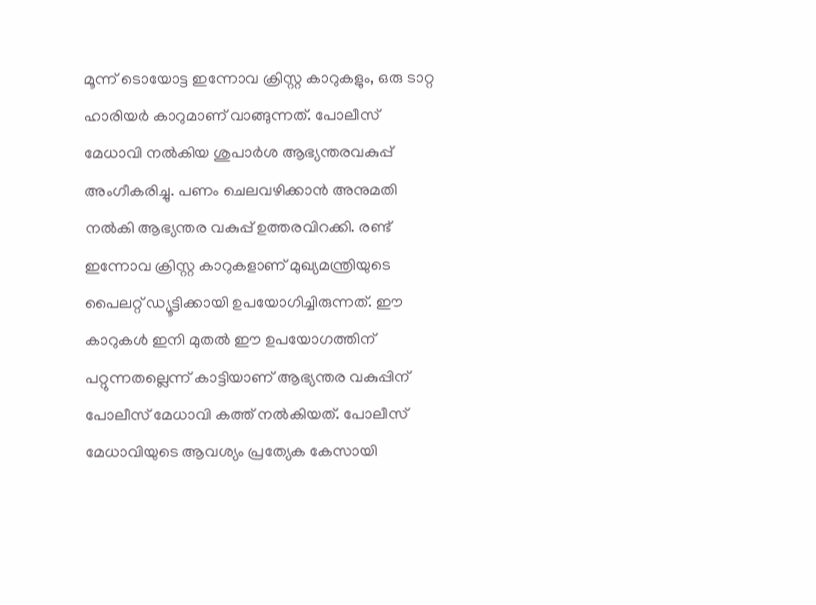മൂന്ന് ടൊയോട്ട ഇന്നോവ ക്രിസ്റ്റ കാറുകളും, ഒരു ടാറ്റ ഹാരിയര്‍ കാറുമാണ് വാങ്ങുന്നത്. പോലീസ് മേധാവി നല്‍കിയ ശുപാര്‍ശ ആഭ്യന്തരവകുപ്പ് അംഗീകരിച്ചു. പണം ചെലവഴിക്കാന്‍ അനുമതി നല്‍കി ആഭ്യന്തര വകുപ്പ് ഉത്തരവിറക്കി. രണ്ട് ഇന്നോവ ക്രിസ്റ്റ കാറുകളാണ് മുഖ്യമന്ത്രിയുടെ പൈലറ്റ് ഡ്യൂട്ടിക്കായി ഉപയോഗിച്ചിരുന്നത്. ഈ കാറുകള്‍ ഇനി മുതല്‍ ഈ ഉപയോഗത്തിന് പറ്റുന്നതല്ലെന്ന് കാട്ടിയാണ് ആഭ്യന്തര വകുപ്പിന് പോലീസ് മേധാവി കത്ത് നല്‍കിയത്. പോലീസ് മേധാവിയുടെ ആവശ്യം പ്രത്യേക കേസായി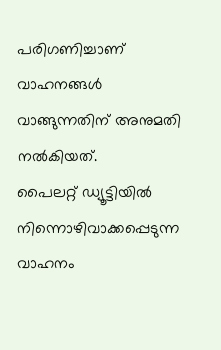പരിഗണിച്ചാണ് വാഹനങ്ങള്‍ വാങ്ങുന്നതിന് അനുമതി നല്‍കിയത്.
പൈലറ്റ് ഡ്യൂട്ടിയില്‍ നിന്നൊഴിവാക്കപ്പെടുന്ന വാഹനം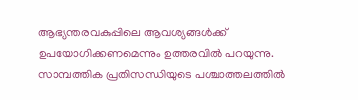ആഭ്യന്തരവകുപ്പിലെ ആവശ്യങ്ങള്‍ക്ക് ഉപയോഗിക്കണമെന്നും ഉത്തരവില്‍ പറയുന്നു. സാമ്പത്തിക പ്രതിസന്ധിയുടെ പശ്ചാത്തലത്തില്‍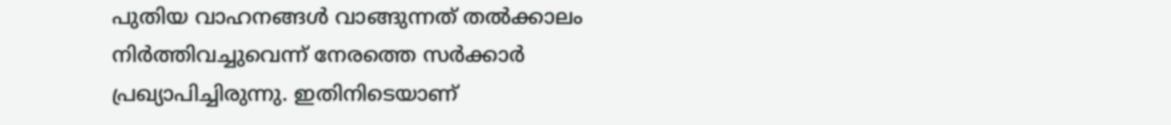പുതിയ വാഹനങ്ങള്‍ വാങ്ങുന്നത് തല്‍ക്കാലം നിര്‍ത്തിവച്ചുവെന്ന് നേരത്തെ സര്‍ക്കാര്‍ പ്രഖ്യാപിച്ചിരുന്നു. ഇതിനിടെയാണ്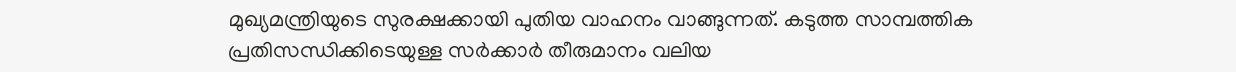മുഖ്യമന്ത്രിയുടെ സുരക്ഷക്കായി പുതിയ വാഹനം വാങ്ങുന്നത്. കടുത്ത സാമ്പത്തിക പ്രതിസന്ധിക്കിടെയുള്ള സര്‍ക്കാര്‍ തീരുമാനം വലിയ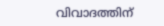വിവാദത്തിന്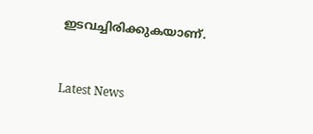ഇടവച്ചിരിക്കുകയാണ്.


Latest News